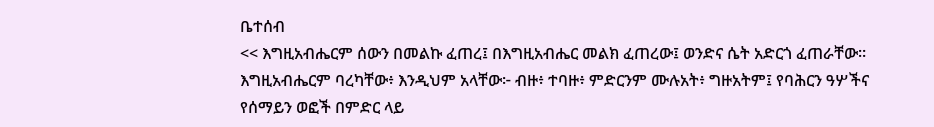ቤተሰብ
<< እግዚአብሔርም ሰውን በመልኩ ፈጠረ፤ በእግዚአብሔር መልክ ፈጠረው፤ ወንድና ሴት አድርጎ ፈጠራቸው። እግዚአብሔርም ባረካቸው፥ እንዲህም አላቸው፦ ብዙ፥ ተባዙ፥ ምድርንም ሙሉአት፥ ግዙአትም፤ የባሕርን ዓሦችና የሰማይን ወፎች በምድር ላይ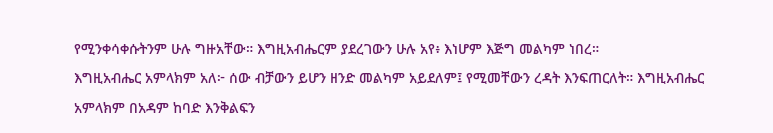የሚንቀሳቀሱትንም ሁሉ ግዙአቸው። እግዚአብሔርም ያደረገውን ሁሉ አየ፥ እነሆም እጅግ መልካም ነበረ።
እግዚአብሔር አምላክም አለ፦ ሰው ብቻውን ይሆን ዘንድ መልካም አይደለም፤ የሚመቸውን ረዳት እንፍጠርለት። እግዚአብሔር አምላክም በአዳም ከባድ እንቅልፍን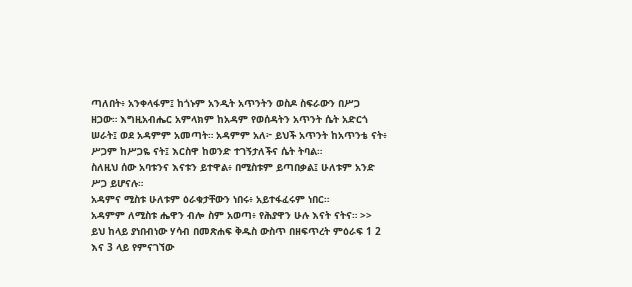ጣለበት፥ አንቀላፋም፤ ከጎኑም አንዲት አጥንትን ወስዶ ስፍራውን በሥጋ ዘጋው። እግዚአብሔር አምላክም ከአዳም የወሰዳትን አጥንት ሴት አድርጎ ሠራት፤ ወደ አዳምም አመጣት። አዳምም አለ፦ ይህች አጥንት ከአጥንቴ ናት፥ ሥጋም ከሥጋዬ ናት፤ እርስዋ ከወንድ ተገኝታለችና ሴት ትባል።
ስለዚህ ሰው አባቱንና እናቱን ይተዋል፥ በሚስቱም ይጣበቃል፤ ሁለቱም አንድ ሥጋ ይሆናሉ።
አዳምና ሚስቱ ሁለቱም ዕራቁታቸውን ነበሩ፥ አይተፋፈሩም ነበር።
አዳምም ለሚስቱ ሔዋን ብሎ ስም አወጣ፥ የሕያዋን ሁሉ እናት ናትና። >>
ይህ ከላይ ያነበብነው ሃሳብ በመጽሐፍ ቅዱስ ውስጥ በዘፍጥረት ምዕራፍ 1 2 እና 3 ላይ የምናገኘው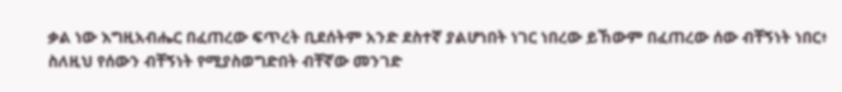ቃል ነው እግዚአብሔር በፈጠረው ፍጥረት ቢደሰትም አንድ ደስተኛ ያልሆነበት ነገር ነበረው ይኸውም በፈጠረው ሰው ብቸኝነት ነበር፥ ስለዚህ የሰውን ብቸኝነት የሚያስወግድበት ብቸኛው መንገድ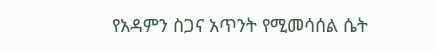የአዳምን ስጋና አጥንት የሚመሳሰል ሴት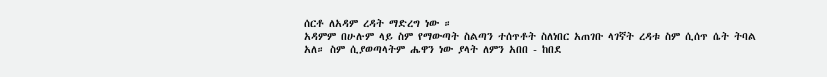ሰርቶ ለአዳም ረዳት ማድረግ ነው ።
አዳምም በሁሉም ላይ ስም የማውጣት ስልጣን ተሰጥቶት ስለነበር አጠገቡ ላገኛት ረዳቱ ስም ሲሰጥ ሴት ትባል አለ። ስም ሲያወጣላትም ሔዋን ነው ያላት ለምን አበበ - ከበደ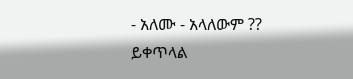- አለሙ - አላለውም ??
ይቀጥላል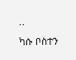..
ካሱ ቦስተን